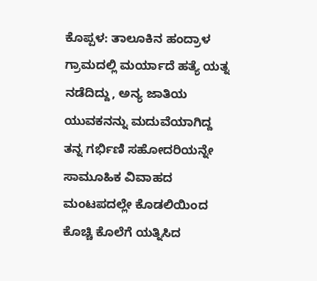ಕೊಪ್ಪಳ: ತಾಲೂಕಿನ ಹಂದ್ರಾಳ ಗ್ರಾಮದಲ್ಲಿ ಮರ್ಯಾದೆ ಹತ್ಯೆ ಯತ್ನ ನಡೆದಿದ್ದು, ಅನ್ಯ ಜಾತಿಯ ಯುವಕನನ್ನು ಮದುವೆಯಾಗಿದ್ದ ತನ್ನ ಗರ್ಭಿಣಿ ಸಹೋದರಿಯನ್ನೇ ಸಾಮೂಹಿಕ ವಿವಾಹದ ಮಂಟಪದಲ್ಲೇ ಕೊಡಲಿಯಿಂದ ಕೊಚ್ಚಿ ಕೊಲೆಗೆ ಯತ್ನಿಸಿದ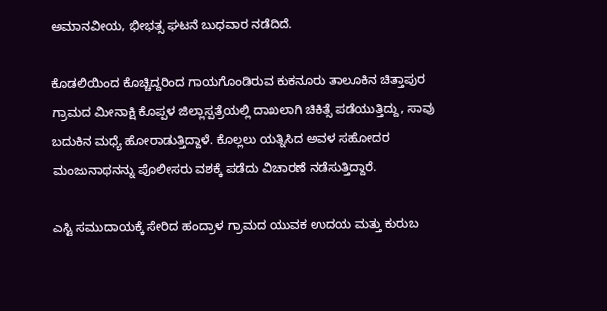ಅಮಾನವೀಯ, ಭೀಭತ್ಸ ಘಟನೆ ಬುಧವಾರ ನಡೆದಿದೆ.

ಕೊಡಲಿಯಿಂದ ಕೊಚ್ಚಿದ್ದರಿಂದ ಗಾಯಗೊಂಡಿರುವ ಕುಕನೂರು ತಾಲೂಕಿನ ಚಿತ್ತಾಪುರ ಗ್ರಾಮದ ಮೀನಾಕ್ಷಿ ಕೊಪ್ಪಳ ಜಿಲ್ಲಾಸ್ಪತ್ರೆಯಲ್ಲಿ ದಾಖಲಾಗಿ ಚಿಕಿತ್ಸೆ ಪಡೆಯುತ್ತಿದ್ದು, ಸಾವು ಬದುಕಿನ ಮಧ್ಯೆ ಹೋರಾಡುತ್ತಿದ್ದಾಳೆ. ಕೊಲ್ಲಲು ಯತ್ನಿಸಿದ ಅವಳ ಸಹೋದರ ಮಂಜುನಾಥನನ್ನು ಪೊಲೀಸರು ವಶಕ್ಕೆ ಪಡೆದು ವಿಚಾರಣೆ ನಡೆಸುತ್ತಿದ್ದಾರೆ.

ಎಸ್ಟಿ ಸಮುದಾಯಕ್ಕೆ ಸೇರಿದ ಹಂದ್ರಾಳ ಗ್ರಾಮದ ಯುವಕ ಉದಯ ಮತ್ತು ಕುರುಬ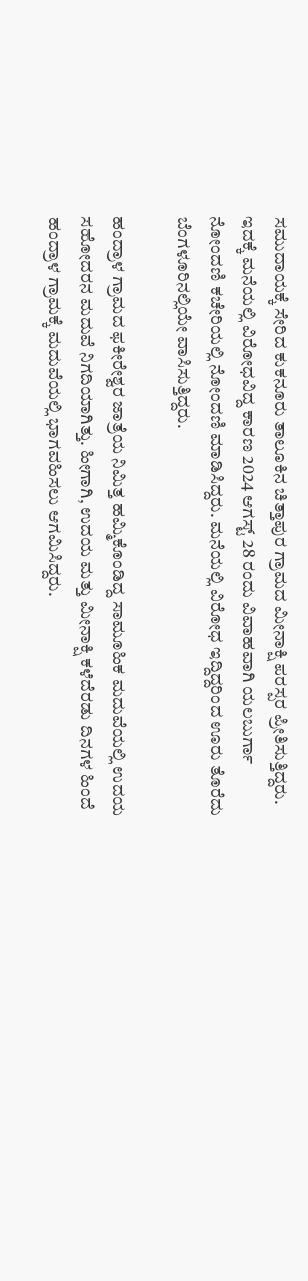ಸಮುದಾಯಕ್ಕೆ ಸೇರಿದ ಕುಕನೂರು ತಾಲೂಕಿನ ಚಿತ್ತಾಪುರ ಗ್ರಾಮದ ಮೀನಾಕ್ಷಿ ಪರಸ್ಪರ ಪ್ರೀತಿಸುತ್ತಿದ್ದರು. ಇದಕ್ಕೆ ಮನೆಯಲ್ಲಿ ವಿರೋಧವಿದ್ದ ಕಾರಣ 2024 ಆಗಸ್ಟ್ 28 ರಂದು ವಿವಾಹವಾಗಿ ಯಲಬುರ್ಗಾ ನೋಂದಣಿ ಕಚೇರಿಯಲ್ಲಿ ನೋಂದಣಿ ಮಾಡಿಸಿದ್ದರು. ಮನೆಯಲ್ಲಿ ವಿರೋಧ ಇದ್ದಿದ್ದರಿಂದ ಊರು ತೊರೆದು ಬೆಂಗಳೂರಿನಲ್ಲಿಯೇ ವಾಸಿಸುತ್ತಿದ್ದರು.

ಹಂದ್ರಾಳ ಗ್ರಾಮದ ಫಕೀರೇಶ್ವರ ಜಾತ್ರೆಯ ನಿಮಿತ್ತ ಹಮ್ಮಿಕೊಂಡಿದ್ದ ಸಾಮೂಹಿಕ ಮದುವೆಯಲ್ಲಿ ಉದಯ ಸಹೋದರನ ಮದುವೆ ನಿಗದಿಯಾಗಿತ್ತು. ಹೀಗಾಗಿ, ಉದಯ ಮತ್ತು ಮೀನಾಕ್ಷಿ ಕಳೆದೆರಡು ದಿನಗಳ ಹಿಂದೆ ಹಂದ್ರಾಳ ಗ್ರಾಮಕ್ಕೆ ಮದುವೆಯಲ್ಲಿ ಭಾಗವಹಿಸಲು ಆಗಮಿಸಿದ್ದರು.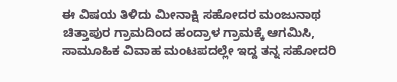ಈ ವಿಷಯ ತಿಳಿದು ಮೀನಾಕ್ಷಿ ಸಹೋದರ ಮಂಜುನಾಥ ಚಿತ್ತಾಪುರ ಗ್ರಾಮದಿಂದ ಹಂದ್ರಾಳ ಗ್ರಾಮಕ್ಕೆ ಆಗಮಿಸಿ, ಸಾಮೂಹಿಕ ವಿವಾಹ ಮಂಟಪದಲ್ಲೇ ಇದ್ದ ತನ್ನ ಸಹೋದರಿ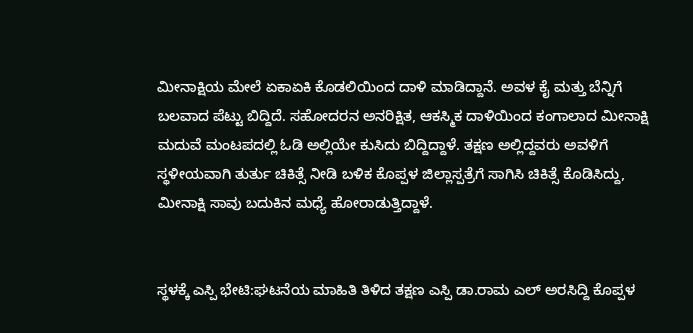ಮೀನಾಕ್ಷಿಯ ಮೇಲೆ ಏಕಾಏಕಿ ಕೊಡಲಿಯಿಂದ ದಾಳಿ ಮಾಡಿದ್ದಾನೆ. ಅವಳ ಕೈ ಮತ್ತು ಬೆನ್ನಿಗೆ ಬಲವಾದ ಪೆಟ್ಟು ಬಿದ್ದಿದೆ. ಸಹೋದರನ ಅನರಿಕ್ಷಿತ, ಆಕಸ್ಮಿಕ ದಾಳಿಯಿಂದ ಕಂಗಾಲಾದ ಮೀನಾಕ್ಷಿ ಮದುವೆ ಮಂಟಪದಲ್ಲಿ ಓಡಿ ಅಲ್ಲಿಯೇ ಕುಸಿದು ಬಿದ್ದಿದ್ದಾಳೆ. ತಕ್ಷಣ ಅಲ್ಲಿದ್ದವರು ಅವಳಿಗೆ ಸ್ಥಳೀಯವಾಗಿ ತುರ್ತು ಚಿಕಿತ್ಸೆ ನೀಡಿ ಬಳಿಕ ಕೊಪ್ಪಳ ಜಿಲ್ಲಾಸ್ಪತ್ರೆಗೆ ಸಾಗಿಸಿ ಚಿಕಿತ್ಸೆ ಕೊಡಿಸಿದ್ದು, ಮೀನಾಕ್ಷಿ ಸಾವು ಬದುಕಿನ ಮಧ್ಯೆ ಹೋರಾಡುತ್ತಿದ್ದಾಳೆ.


ಸ್ಥಳಕ್ಕೆ ಎಸ್ಪಿ ಭೇಟಿ:ಘಟನೆಯ ಮಾಹಿತಿ ತಿಳಿದ ತಕ್ಷಣ ಎಸ್ಪಿ ಡಾ.ರಾಮ ಎಲ್ ಅರಸಿದ್ದಿ ಕೊಪ್ಪಳ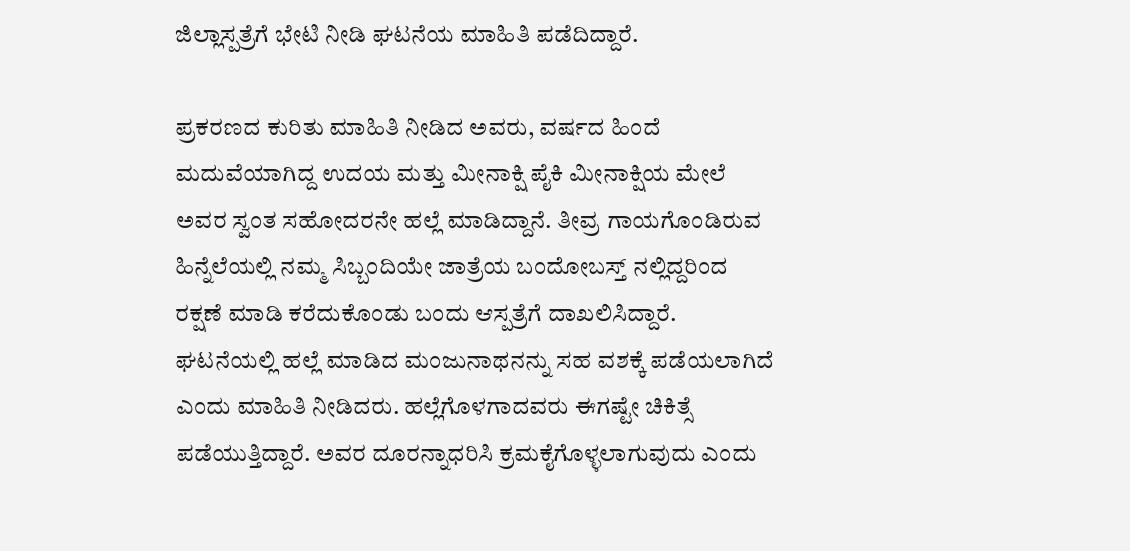ಜಿಲ್ಲಾಸ್ಪತ್ರೆಗೆ ಭೇಟಿ ನೀಡಿ ಘಟನೆಯ ಮಾಹಿತಿ ಪಡೆದಿದ್ದಾರೆ.

ಪ್ರಕರಣದ ಕುರಿತು ಮಾಹಿತಿ ನೀಡಿದ ಅವರು, ವರ್ಷದ ಹಿಂದೆ ಮದುವೆಯಾಗಿದ್ದ ಉದಯ ಮತ್ತು ಮೀನಾಕ್ಷಿ ಪೈಕಿ ಮೀನಾಕ್ಷಿಯ ಮೇಲೆ ಅವರ ಸ್ವಂತ ಸಹೋದರನೇ ಹಲ್ಲೆ ಮಾಡಿದ್ದಾನೆ. ತೀವ್ರ ಗಾಯಗೊಂಡಿರುವ ಹಿನ್ನೆಲೆಯಲ್ಲಿ ನಮ್ಮ ಸಿಬ್ಬಂದಿಯೇ ಜಾತ್ರೆಯ ಬಂದೋಬಸ್ತ್ ನಲ್ಲಿದ್ದರಿಂದ ರಕ್ಷಣೆ ಮಾಡಿ ಕರೆದುಕೊಂಡು ಬಂದು ಆಸ್ಪತ್ರೆಗೆ ದಾಖಲಿಸಿದ್ದಾರೆ. ಘಟನೆಯಲ್ಲಿ ಹಲ್ಲೆ ಮಾಡಿದ ಮಂಜುನಾಥನನ್ನು ಸಹ ವಶಕ್ಕೆ ಪಡೆಯಲಾಗಿದೆ ಎಂದು ಮಾಹಿತಿ ನೀಡಿದರು. ಹಲ್ಲೆಗೊಳಗಾದವರು ಈಗಷ್ಟೇ ಚಿಕಿತ್ಸೆ ಪಡೆಯುತ್ತಿದ್ದಾರೆ. ಅವರ ದೂರನ್ನಾಧರಿಸಿ ಕ್ರಮಕೈಗೊಳ್ಳಲಾಗುವುದು ಎಂದು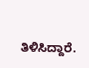ತಿಳಿಸಿದ್ದಾರೆ.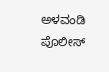ಅಳವಂಡಿ ಪೊಲೀಸ್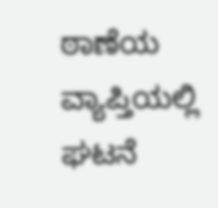ಠಾಣೆಯ ವ್ಯಾಪ್ತಿಯಲ್ಲಿ ಘಟನೆ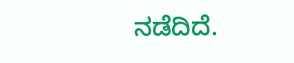ನಡೆದಿದೆ.